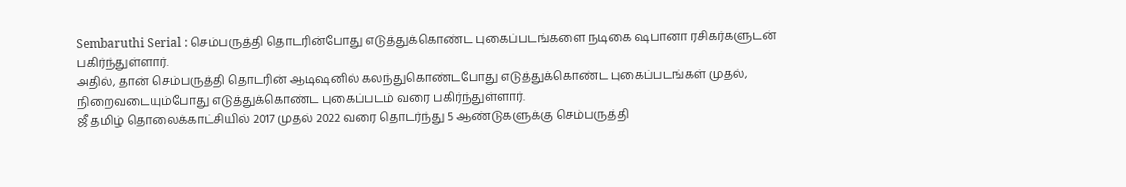Sembaruthi Serial : செம்பருத்தி தொடரின்போது எடுத்துக்கொண்ட புகைப்படங்களை நடிகை ஷபானா ரசிகர்களுடன் பகிர்ந்துள்ளார்.
அதில், தான் செம்பருத்தி தொடரின் ஆடிஷனில் கலந்துகொண்டபோது எடுத்துக்கொண்ட புகைப்படங்கள் முதல், நிறைவடையும்போது எடுத்துக்கொண்ட புகைப்படம் வரை பகிர்ந்துள்ளார்.
ஜீ தமிழ் தொலைக்காட்சியில் 2017 முதல் 2022 வரை தொடர்ந்து 5 ஆண்டுகளுக்கு செம்பருத்தி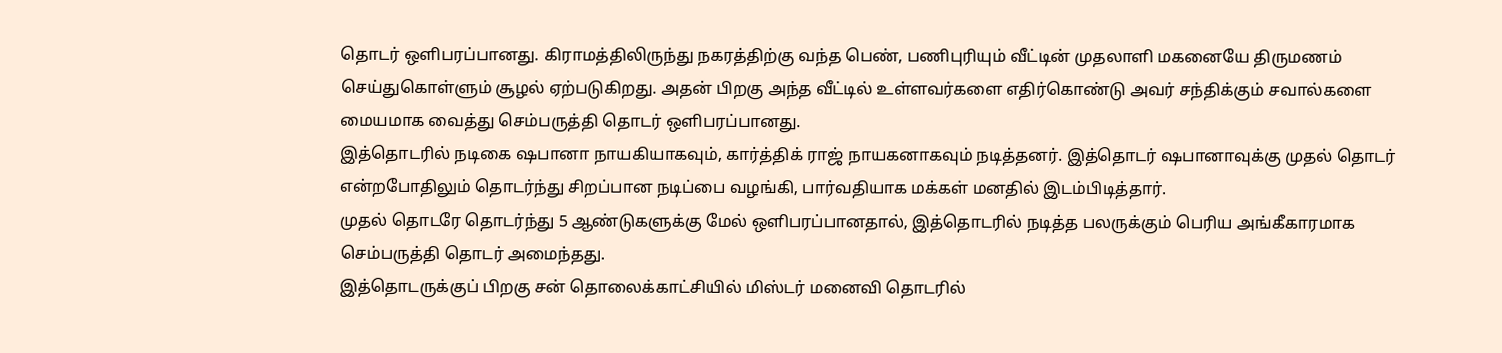தொடர் ஒளிபரப்பானது. கிராமத்திலிருந்து நகரத்திற்கு வந்த பெண், பணிபுரியும் வீட்டின் முதலாளி மகனையே திருமணம் செய்துகொள்ளும் சூழல் ஏற்படுகிறது. அதன் பிறகு அந்த வீட்டில் உள்ளவர்களை எதிர்கொண்டு அவர் சந்திக்கும் சவால்களை மையமாக வைத்து செம்பருத்தி தொடர் ஒளிபரப்பானது.
இத்தொடரில் நடிகை ஷபானா நாயகியாகவும், கார்த்திக் ராஜ் நாயகனாகவும் நடித்தனர். இத்தொடர் ஷபானாவுக்கு முதல் தொடர் என்றபோதிலும் தொடர்ந்து சிறப்பான நடிப்பை வழங்கி, பார்வதியாக மக்கள் மனதில் இடம்பிடித்தார்.
முதல் தொடரே தொடர்ந்து 5 ஆண்டுகளுக்கு மேல் ஒளிபரப்பானதால், இத்தொடரில் நடித்த பலருக்கும் பெரிய அங்கீகாரமாக செம்பருத்தி தொடர் அமைந்தது.
இத்தொடருக்குப் பிறகு சன் தொலைக்காட்சியில் மிஸ்டர் மனைவி தொடரில்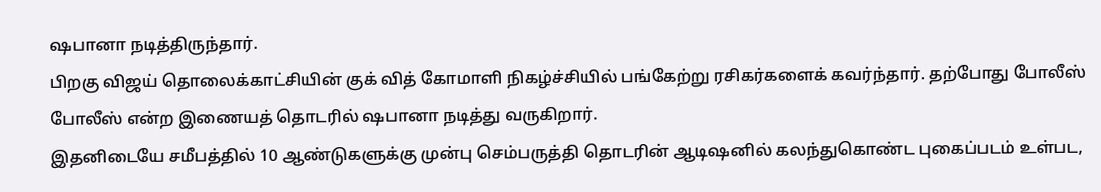ஷபானா நடித்திருந்தார்.
பிறகு விஜய் தொலைக்காட்சியின் குக் வித் கோமாளி நிகழ்ச்சியில் பங்கேற்று ரசிகர்களைக் கவர்ந்தார். தற்போது போலீஸ் போலீஸ் என்ற இணையத் தொடரில் ஷபானா நடித்து வருகிறார்.
இதனிடையே சமீபத்தில் 10 ஆண்டுகளுக்கு முன்பு செம்பருத்தி தொடரின் ஆடிஷனில் கலந்துகொண்ட புகைப்படம் உள்பட,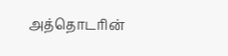அத்தொடரின்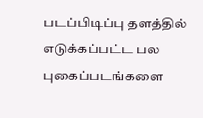படப்பிடிப்பு தளத்தில் எடுக்கப்பட்ட பல புகைப்படங்களை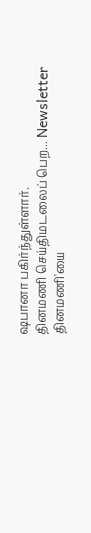ஷபானா பகிர்ந்துள்ளார்.
தினமணி செய்திமடலைப் பெற... Newsletter
தினமணி'யை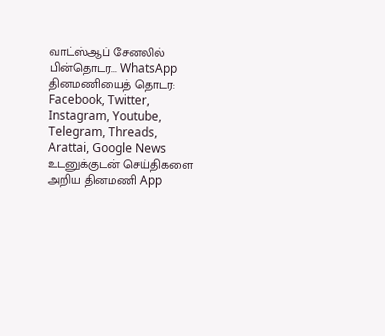வாட்ஸ்ஆப் சேனலில் பின்தொடர... WhatsApp
தினமணியைத் தொடர: Facebook, Twitter, Instagram, Youtube, Telegram, Threads, Arattai, Google News
உடனுக்குடன் செய்திகளை அறிய தினமணி App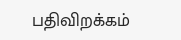பதிவிறக்கம்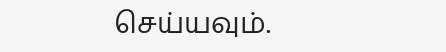செய்யவும்.